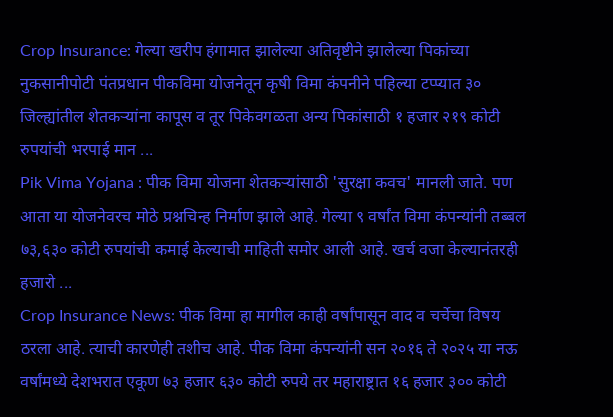Crop Insurance: गेल्या खरीप हंगामात झालेल्या अतिवृष्टीने झालेल्या पिकांच्या नुकसानीपोटी पंतप्रधान पीकविमा योजनेतून कृषी विमा कंपनीने पहिल्या टप्प्यात ३० जिल्ह्यांतील शेतकऱ्यांना कापूस व तूर पिकेवगळता अन्य पिकांसाठी १ हजार २१९ कोटी रुपयांची भरपाई मान ...
Pik Vima Yojana : पीक विमा योजना शेतकऱ्यांसाठी 'सुरक्षा कवच' मानली जाते. पण आता या योजनेवरच मोठे प्रश्नचिन्ह निर्माण झाले आहे. गेल्या ९ वर्षांत विमा कंपन्यांनी तब्बल ७३,६३० कोटी रुपयांची कमाई केल्याची माहिती समोर आली आहे. खर्च वजा केल्यानंतरही हजारो ...
Crop Insurance News: पीक विमा हा मागील काही वर्षांपासून वाद व चर्चेचा विषय ठरला आहे. त्याची कारणेही तशीच आहे. पीक विमा कंपन्यांनी सन २०१६ ते २०२५ या नऊ वर्षांमध्ये देशभरात एकूण ७३ हजार ६३० कोटी रुपये तर महाराष्ट्रात १६ हजार ३०० कोटी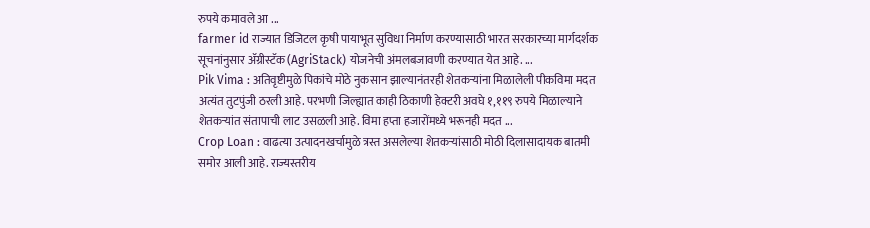रुपये कमावले आ ...
farmer id राज्यात डिजिटल कृषी पायाभूत सुविधा निर्माण करण्यासाठी भारत सरकारच्या मार्गदर्शक सूचनांनुसार ॲग्रीस्टॅक (AgriStack) योजनेची अंमलबजावणी करण्यात येत आहे. ...
Pik Vima : अतिवृष्टीमुळे पिकांचे मोठे नुकसान झाल्यानंतरही शेतकऱ्यांना मिळालेली पीकविमा मदत अत्यंत तुटपुंजी ठरली आहे. परभणी जिल्ह्यात काही ठिकाणी हेक्टरी अवघे १,११९ रुपये मिळाल्याने शेतकऱ्यांत संतापाची लाट उसळली आहे. विमा हप्ता हजारोंमध्ये भरूनही मदत ...
Crop Loan : वाढत्या उत्पादनखर्चामुळे त्रस्त असलेल्या शेतकऱ्यांसाठी मोठी दिलासादायक बातमी समोर आली आहे. राज्यस्तरीय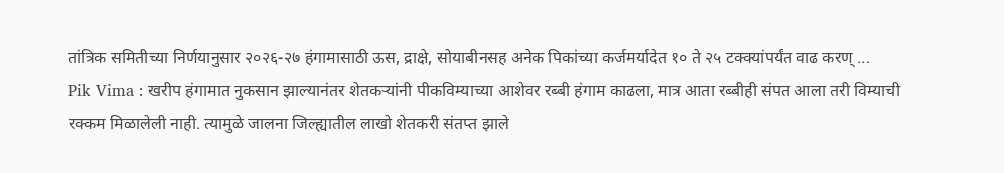तांत्रिक समितीच्या निर्णयानुसार २०२६-२७ हंगामासाठी ऊस, द्राक्षे, सोयाबीनसह अनेक पिकांच्या कर्जमर्यादेत १० ते २५ टक्क्यांपर्यंत वाढ करण् ...
Pik Vima : खरीप हंगामात नुकसान झाल्यानंतर शेतकऱ्यांनी पीकविम्याच्या आशेवर रब्बी हंगाम काढला, मात्र आता रब्बीही संपत आला तरी विम्याची रक्कम मिळालेली नाही. त्यामुळे जालना जिल्ह्यातील लाखो शेतकरी संतप्त झाले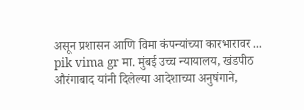असून प्रशासन आणि विमा कंपन्यांच्या कारभारावर ...
pik vima gr मा. मुंबई उच्च न्यायालय, खंडपीठ औरंगाबाद यांनी दिलेल्या आदेशाच्या अनुषंगाने,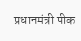प्रधानमंत्री पीक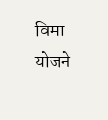विमा योजने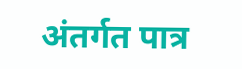अंतर्गत पात्र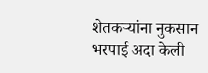शेतकऱ्यांना नुकसान भरपाई अदा केली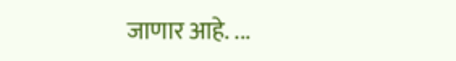जाणार आहे. ...